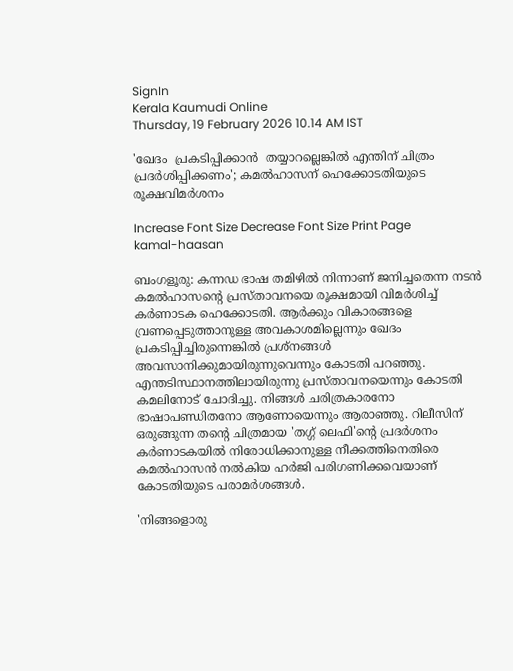SignIn
Kerala Kaumudi Online
Thursday, 19 February 2026 10.14 AM IST

'ഖേദം  പ്രകടിപ്പിക്കാൻ  തയ്യാറല്ലെങ്കിൽ എന്തിന് ചിത്രം പ്രദർശിപ്പിക്കണം'; കമൽഹാസന് ഹെക്കോടതിയുടെ രൂക്ഷവിമർശനം

Increase Font Size Decrease Font Size Print Page
kamal-haasan

ബംഗളൂരു: കന്നഡ ഭാഷ തമിഴിൽ നിന്നാണ് ജനിച്ചതെന്ന നടൻ കമൽഹാസന്റെ പ്രസ്താവനയെ രൂക്ഷമായി വിമർശിച്ച് കർണാടക ഹെക്കോടതി. ആർക്കും വികാരങ്ങളെ വ്രണപ്പെടുത്താനുള്ള അവകാശമില്ലെന്നും ഖേദം പ്രകടിപ്പിച്ചിരുന്നെങ്കിൽ പ്രശ്നങ്ങൾ അവസാനിക്കുമായിരുന്നുവെന്നും കോടതി പറഞ്ഞു. എന്തടിസ്ഥാനത്തിലായിരുന്നു പ്രസ്താവനയെന്നും കോടതി കമലിനോട് ചോദിച്ചു. നിങ്ങൾ ചരിത്രകാരനോ ഭാഷാപണ്ഡിതനോ ആണോയെന്നും ആരാഞ്ഞു. റിലീസിന് ഒരുങ്ങുന്ന തന്റെ ചിത്രമായ 'തഗ്ഗ് ലെഫി'ന്റെ പ്രദർശനം കർണാടകയിൽ നിരോധിക്കാനുള്ള നീക്കത്തിനെതിരെ കമൽഹാസൻ നൽകിയ ഹർജി പരിഗണിക്കവെയാണ് കോടതിയുടെ പരാമർശങ്ങൾ.

'നിങ്ങളൊരു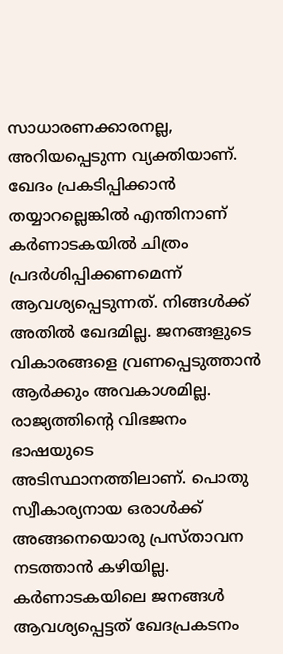സാധാരണക്കാരനല്ല, അറിയപ്പെടുന്ന വ്യക്തിയാണ്. ഖേദം പ്രകടിപ്പിക്കാൻ തയ്യാറല്ലെങ്കിൽ എന്തിനാണ് കർണാടകയിൽ ചിത്രം പ്രദർശിപ്പിക്കണമെന്ന് ആവശ്യപ്പെടുന്നത്. നിങ്ങൾക്ക് അതിൽ ഖേദമില്ല. ജനങ്ങളുടെ വികാരങ്ങളെ വ്രണപ്പെടുത്താൻ ആർക്കും അവകാശമില്ല. രാജ്യത്തിന്റെ വിഭജനം ഭാഷയുടെ അടിസ്ഥാനത്തിലാണ്. പൊതു സ്വീകാര്യനായ ഒരാൾക്ക് അങ്ങനെയൊരു പ്രസ്താവന നടത്താൻ കഴിയില്ല. കർണാടകയിലെ ജനങ്ങൾ ആവശ്യപ്പെട്ടത് ഖേദപ്രകടനം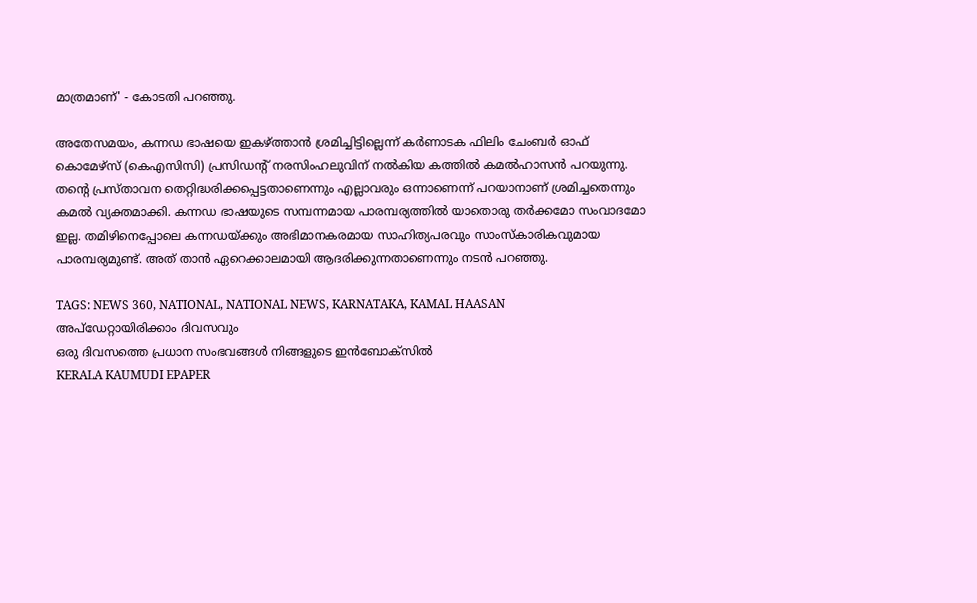മാത്രമാണ്' - കോടതി പറഞ്ഞു.

അതേസമയം, കന്നഡ ഭാഷയെ ഇകഴ്ത്താൻ ശ്രമിച്ചിട്ടില്ലെന്ന് കർണാടക ഫിലിം ചേംബർ ഓഫ് കൊമേഴ്സ് (കെഎസിസി) പ്രസിഡന്റ് നരസിംഹലുവിന് നൽകിയ കത്തിൽ കമൽഹാസൻ പറയുന്നു. തന്റെ പ്രസ്താവന തെറ്റിദ്ധരിക്കപ്പെട്ടതാണെന്നും എല്ലാവരും ഒന്നാണെന്ന് പറയാനാണ് ശ്രമിച്ചതെന്നും കമൽ വ്യക്തമാക്കി. കന്നഡ ഭാഷയുടെ സമ്പന്നമായ പാരമ്പര്യത്തിൽ യാതൊരു തർക്കമോ സംവാദമോ ഇല്ല. തമിഴിനെപ്പോലെ കന്നഡയ്ക്കും അഭിമാനകരമായ സാഹിത്യപരവും സാംസ്കാരികവുമായ പാരമ്പര്യമുണ്ട്. അത് താൻ ഏറെക്കാലമായി ആദരിക്കുന്നതാണെന്നും നടൻ പറഞ്ഞു.

TAGS: NEWS 360, NATIONAL, NATIONAL NEWS, KARNATAKA, KAMAL HAASAN
അപ്ഡേറ്റായിരിക്കാം ദിവസവും
ഒരു ദിവസത്തെ പ്രധാന സംഭവങ്ങൾ നിങ്ങളുടെ ഇൻബോക്സിൽ
KERALA KAUMUDI EPAPER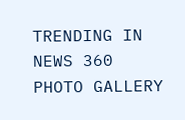TRENDING IN NEWS 360
PHOTO GALLERY